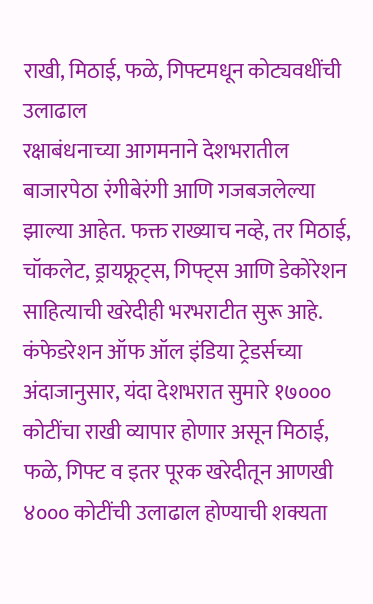राखी, मिठाई, फळे, गिफ्टमधून कोट्यवधींची उलाढाल
रक्षाबंधनाच्या आगमनाने देशभरातील बाजारपेठा रंगीबेरंगी आणि गजबजलेल्या झाल्या आहेत. फक्त राख्याच नव्हे, तर मिठाई, चॉकलेट, ड्रायफ्रूट्स, गिफ्ट्स आणि डेकोरेशन साहित्याची खरेदीही भरभराटीत सुरू आहे. कंफेडरेशन ऑफ ऑल इंडिया ट्रेडर्सच्या अंदाजानुसार, यंदा देशभरात सुमारे १७००० कोटींचा राखी व्यापार होणार असून मिठाई, फळे, गिफ्ट व इतर पूरक खरेदीतून आणखी ४००० कोटींची उलाढाल होण्याची शक्यता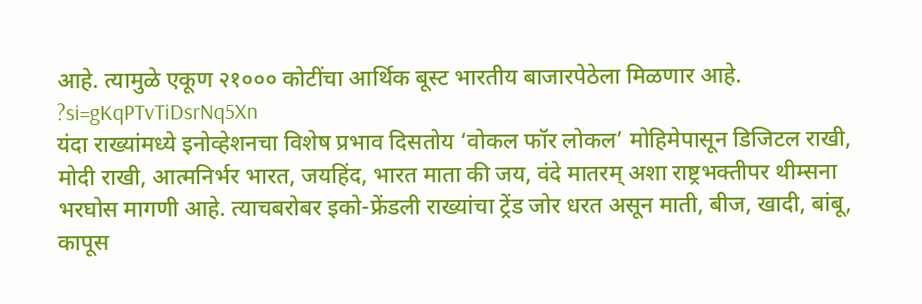आहे. त्यामुळे एकूण २१००० कोटींचा आर्थिक बूस्ट भारतीय बाजारपेठेला मिळणार आहे.
?si=gKqPTvTiDsrNq5Xn
यंदा राख्यांमध्ये इनोव्हेशनचा विशेष प्रभाव दिसतोय ‘वोकल फॉर लोकल’ मोहिमेपासून डिजिटल राखी, मोदी राखी, आत्मनिर्भर भारत, जयहिंद, भारत माता की जय, वंदे मातरम् अशा राष्ट्रभक्तीपर थीम्सना भरघोस मागणी आहे. त्याचबरोबर इको-फ्रेंडली राख्यांचा ट्रेंड जोर धरत असून माती, बीज, खादी, बांबू, कापूस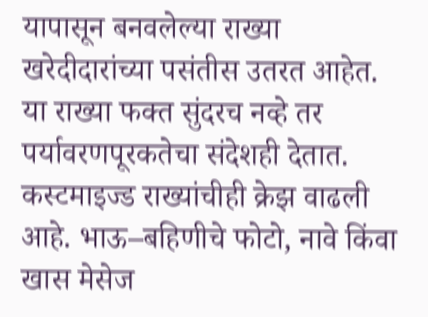यापासून बनवलेल्या राख्या खरेदीदारांच्या पसंतीस उतरत आहेत. या राख्या फक्त सुंदरच नव्हे तर पर्यावरणपूरकतेचा संदेशही देतात. कस्टमाइज्ड राख्यांचीही क्रेझ वाढली आहे. भाऊ–बहिणीचे फोटो, नावे किंवा खास मेसेज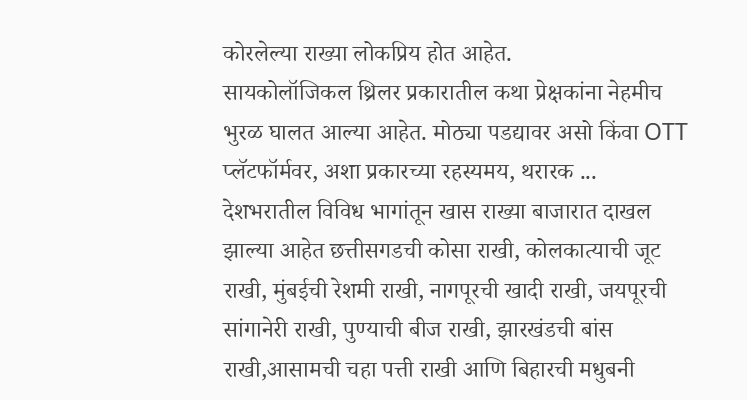कोरलेल्या राख्या लोकप्रिय होत आहेत.
सायकोलॉजिकल थ्रिलर प्रकारातील कथा प्रेक्षकांना नेहमीच भुरळ घालत आल्या आहेत. मोठ्या पडद्यावर असो किंवा OTT प्लॅटफॉर्मवर, अशा प्रकारच्या रहस्यमय, थरारक ...
देशभरातील विविध भागांतून खास राख्या बाजारात दाखल झाल्या आहेत छत्तीसगडची कोसा राखी, कोलकात्याची जूट राखी, मुंबईची रेशमी राखी, नागपूरची खादी राखी, जयपूरची सांगानेरी राखी, पुण्याची बीज राखी, झारखंडची बांस राखी,आसामची चहा पत्ती राखी आणि बिहारची मधुबनी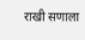राखी सणाला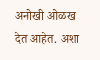अनोखी ओळख देत आहेत. अशा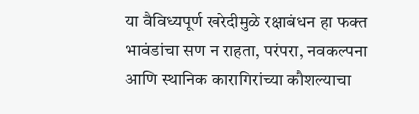या वैविध्यपूर्ण खरेदीमुळे रक्षाबंधन हा फक्त भावंडांचा सण न राहता, परंपरा, नवकल्पना आणि स्थानिक कारागिरांच्या कौशल्याचा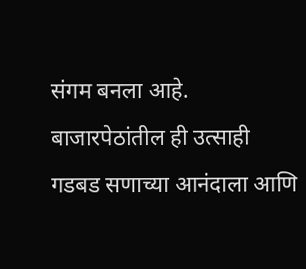संगम बनला आहे. बाजारपेठांतील ही उत्साही गडबड सणाच्या आनंदाला आणि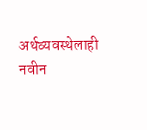अर्थव्यवस्थेलाही नवीन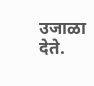उजाळा देते.